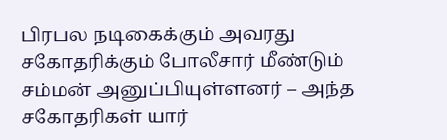பிரபல நடிகைக்கும் அவரது சகோதரிக்கும் போலீசார் மீண்டும் சம்மன் அனுப்பியுள்ளனர் – அந்த சகோதரிகள் யார்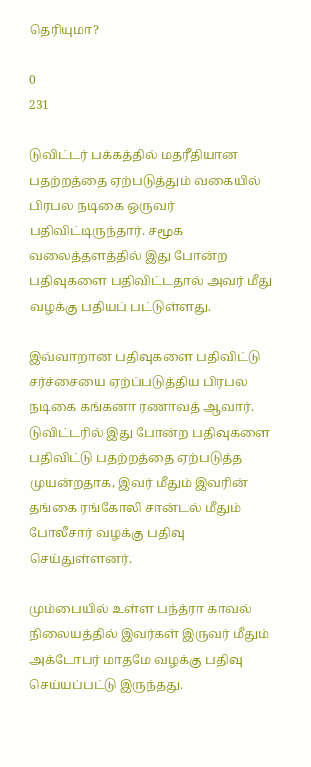தெரியுமா?

0
231

டுவிட்டர் பக்கத்தில் மதரீதியான பதற்றத்தை ஏற்படுத்தும் வகையில் பிரபல நடிகை ஒருவர் பதிவிட்டிருந்தார். சமூக வலைத்தளத்தில் இது போன்ற பதிவுகளை பதிவிட்டதால் அவர் மீது வழக்கு பதியப் பட்டுள்ளது.

இவ்வாறான பதிவுகளை பதிவிட்டு சர்ச்சையை ஏற்ப்படுத்திய பிரபல நடிகை கங்கனா ரணாவத் ஆவார். டுவிட்டரில் இது போன்ற பதிவுகளை பதிவிட்டு பதற்றத்தை ஏற்படுத்த முயன்றதாக, இவர் மீதும் இவரின் தங்கை ரங்கோலி சான்டல் மீதும் போலீசார் வழக்கு பதிவு செய்துள்ளனர்.

மும்பையில் உள்ள பந்த்ரா காவல் நிலையத்தில் இவர்கள் இருவர் மீதும் அக்டோபர் மாதமே வழக்கு பதிவு செய்யப்பட்டு இருந்தது.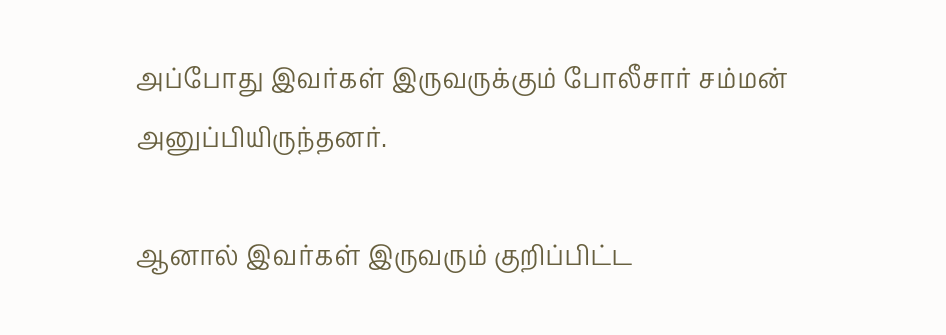அப்போது இவர்கள் இருவருக்கும் போலீசார் சம்மன் அனுப்பியிருந்தனர்.

ஆனால் இவர்கள் இருவரும் குறிப்பிட்ட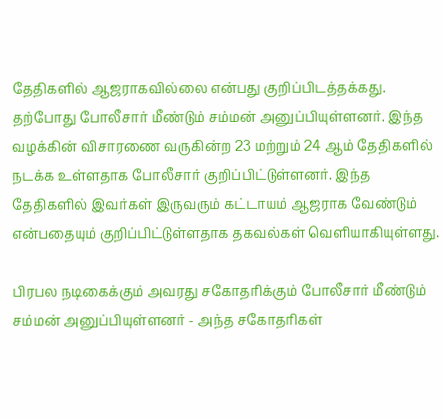தேதிகளில் ஆஜராகவில்லை என்பது குறிப்பிடத்தக்கது. தற்போது போலீசார் மீண்டும் சம்மன் அனுப்பியுள்ளனர். இந்த வழக்கின் விசாரணை வருகின்ற 23 மற்றும் 24 ஆம் தேதிகளில் நடக்க உள்ளதாக போலீசார் குறிப்பிட்டுள்ளனர். இந்த தேதிகளில் இவர்கள் இருவரும் கட்டாயம் ஆஜராக வேண்டும் என்பதையும் குறிப்பிட்டுள்ளதாக தகவல்கள் வெளியாகியுள்ளது.

பிரபல நடிகைக்கும் அவரது சகோதரிக்கும் போலீசார் மீண்டும் சம்மன் அனுப்பியுள்ளனர் - அந்த சகோதரிகள்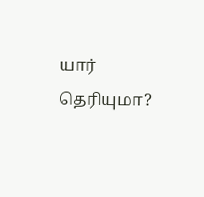யார் தெரியுமா?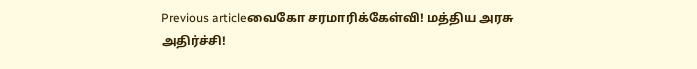Previous articleவைகோ சரமாரிக்கேள்வி! மத்திய அரசு அதிர்ச்சி!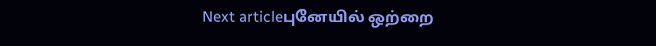Next articleபுனேயில் ஒற்றை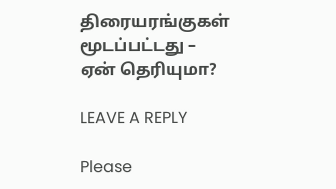திரையரங்குகள் மூடப்பட்டது – ஏன் தெரியுமா?

LEAVE A REPLY

Please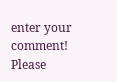enter your comment!
Please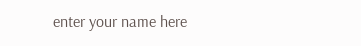enter your name here